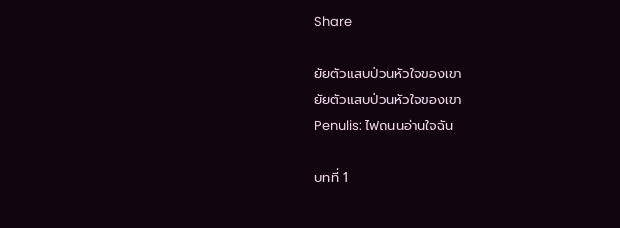Share

ยัยตัวแสบป่วนหัวใจของเขา
ยัยตัวแสบป่วนหัวใจของเขา
Penulis: ไฟถนนอ่านใจฉัน

บทที่ 1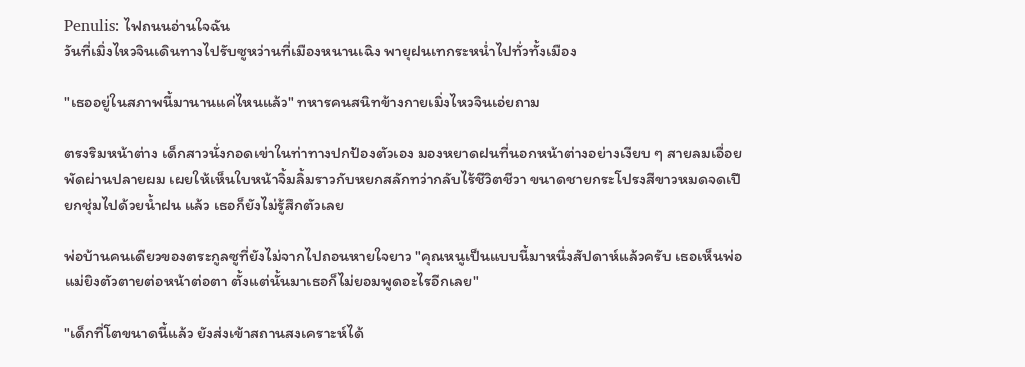Penulis: ไฟถนนอ่านใจฉัน
วันที่เมิ่งไหวจินเดินทางไปรับซูหว่านที่เมืองหนานเฉิง พายุฝนเทกระหน่ำไปทั่วทั้งเมือง

"เธออยู่ในสภาพนี้มานานแค่ไหนแล้ว" ทหารคนสนิทข้างกายเมิ่งไหวจินเอ่ยถาม

ตรงริมหน้าต่าง เด็กสาวนั่งกอดเข่าในท่าทางปกป้องตัวเอง มองหยาดฝนที่นอกหน้าต่างอย่างเงียบ ๆ สายลมเอื่อยพัดผ่านปลายผม เผยให้เห็นใบหน้าจิ้มลิ้มราวกับหยกสลักทว่ากลับไร้ชีวิตชีวา ขนาดชายกระโปรงสีขาวหมดจดเปียกชุ่มไปด้วยน้ำฝน แล้ว เธอก็ยังไม่รู้สึกตัวเลย

พ่อบ้านคนเดียวของตระกูลซูที่ยังไม่จากไปถอนหายใจยาว "คุณหนูเป็นแบบนี้มาหนึ่งสัปดาห์แล้วครับ เธอเห็นพ่อแม่ยิงตัวตายต่อหน้าต่อตา ตั้งแต่นั้นมาเธอก็ไม่ยอมพูดอะไรอีกเลย"

"เด็กที่โตขนาดนี้แล้ว ยังส่งเข้าสถานสงเคราะห์ได้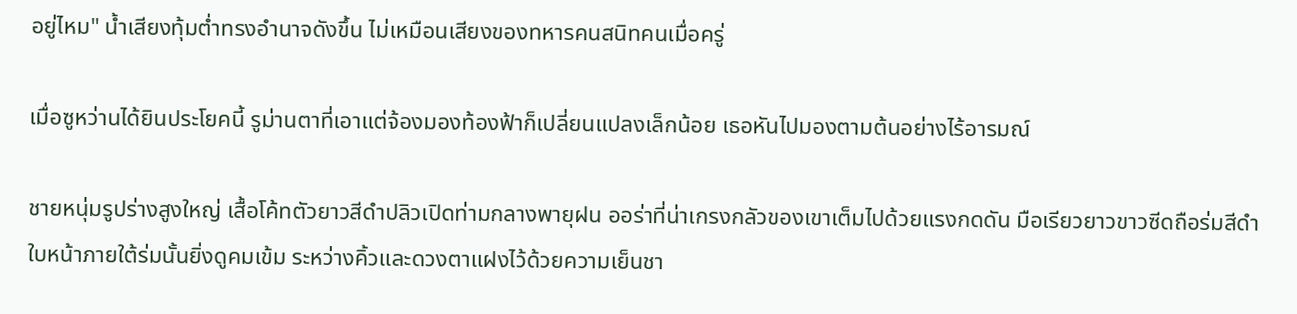อยู่ไหม" น้ำเสียงทุ้มต่ำทรงอำนาจดังขึ้น ไม่เหมือนเสียงของทหารคนสนิทคนเมื่อครู่

เมื่อซูหว่านได้ยินประโยคนี้ รูม่านตาที่เอาแต่จ้องมองท้องฟ้าก็เปลี่ยนแปลงเล็กน้อย เธอหันไปมองตามต้นอย่างไร้อารมณ์

ชายหนุ่มรูปร่างสูงใหญ่ เสื้อโค้ทตัวยาวสีดำปลิวเปิดท่ามกลางพายุฝน ออร่าที่น่าเกรงกลัวของเขาเต็มไปด้วยแรงกดดัน มือเรียวยาวขาวซีดถือร่มสีดำ ใบหน้าภายใต้ร่มนั้นยิ่งดูคมเข้ม ระหว่างคิ้วและดวงตาแฝงไว้ด้วยความเย็นชา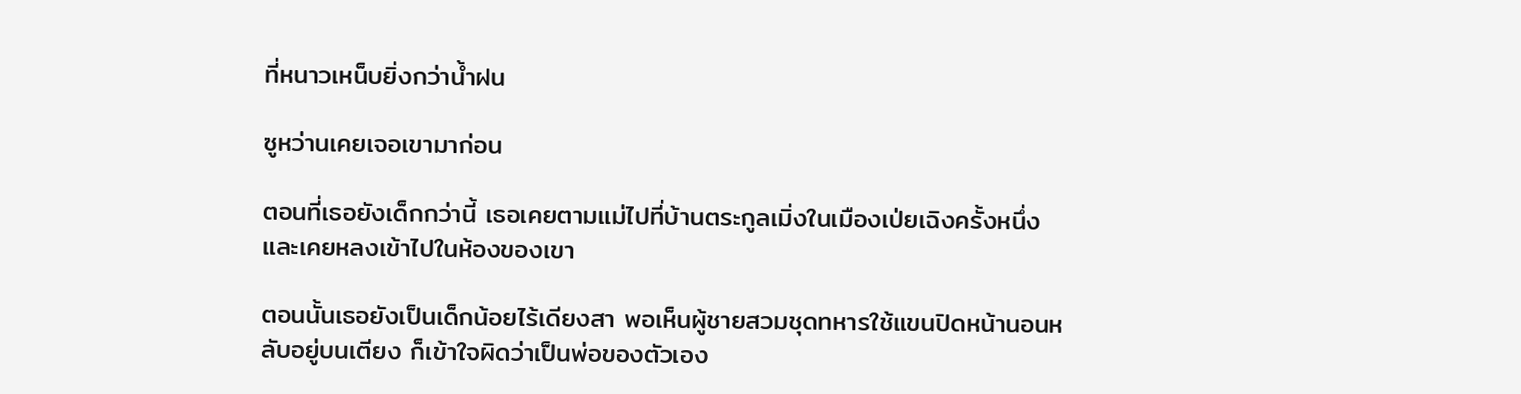ที่หนาวเหน็บยิ่งกว่าน้ำฝน

ซูหว่านเคยเจอเขามาก่อน

ตอนที่เธอยังเด็กกว่านี้ เธอเคยตามแม่ไปที่บ้านตระกูลเมิ่งในเมืองเป่ยเฉิงครั้งหนึ่ง และเคยหลงเข้าไปในห้องของเขา

ตอนนั้นเธอยังเป็นเด็กน้อยไร้เดียงสา พอเห็นผู้ชายสวมชุดทหารใช้แขนปิดหน้านอนหลับอยู่บนเตียง ก็เข้าใจผิดว่าเป็นพ่อของตัวเอง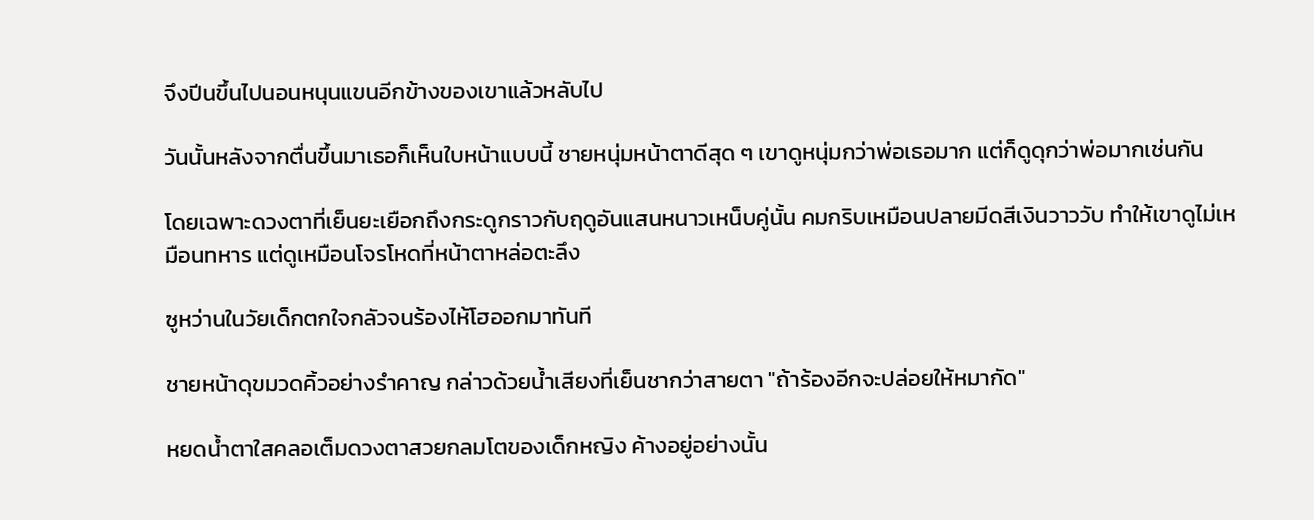จึงปีนขึ้นไปนอนหนุนแขนอีกข้างของเขาแล้วหลับไป

วันนั้นหลังจากตื่นขึ้นมาเธอก็เห็นใบหน้าแบบนี้ ชายหนุ่มหน้าตาดีสุด ๆ เขาดูหนุ่มกว่าพ่อเธอมาก แต่ก็ดูดุกว่าพ่อมากเช่นกัน

โดยเฉพาะดวงตาที่เย็นยะเยือกถึงกระดูกราวกับฤดูอันแสนหนาวเหน็บคู่นั้น คมกริบเหมือนปลายมีดสีเงินวาววับ ทำให้เขาดูไม่เหมือนทหาร แต่ดูเหมือนโจรโหดที่หน้าตาหล่อตะลึง

ซูหว่านในวัยเด็กตกใจกลัวจนร้องไห้โฮออกมาทันที

ชายหน้าดุขมวดคิ้วอย่างรำคาญ กล่าวด้วยน้ำเสียงที่เย็นชากว่าสายตา "ถ้าร้องอีกจะปล่อยให้หมากัด"

หยดน้ำตาใสคลอเต็มดวงตาสวยกลมโตของเด็กหญิง ค้างอยู่อย่างนั้น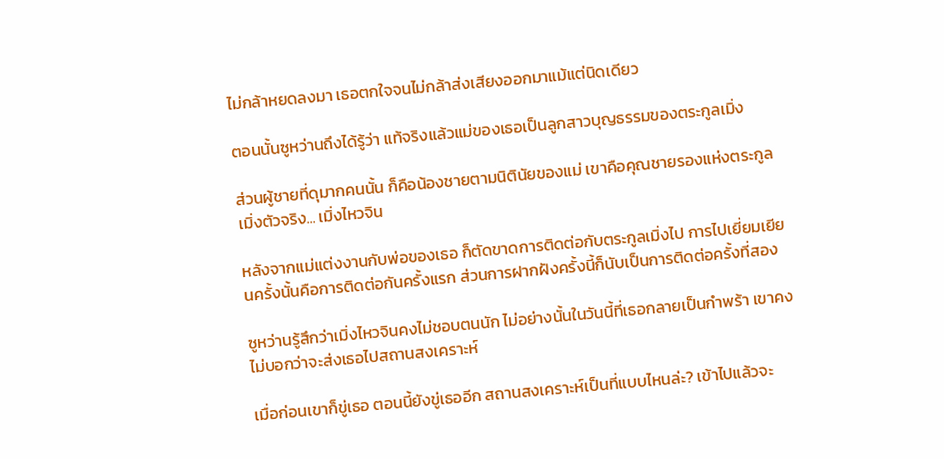ไม่กล้าหยดลงมา เธอตกใจจนไม่กล้าส่งเสียงออกมาแม้แต่นิดเดียว

ตอนนั้นซูหว่านถึงได้รู้ว่า แท้จริงแล้วแม่ของเธอเป็นลูกสาวบุญธรรมของตระกูลเมิ่ง

ส่วนผู้ชายที่ดุมากคนนั้น ก็คือน้องชายตามนิตินัยของแม่ เขาคือคุณชายรองแห่งตระกูลเมิ่งตัวจริง... เมิ่งไหวจิน

หลังจากแม่แต่งงานกับพ่อของเธอ ก็ตัดขาดการติดต่อกับตระกูลเมิ่งไป การไปเยี่ยมเยียนครั้งนั้นคือการติดต่อกันครั้งแรก ส่วนการฝากฝังครั้งนี้ก็นับเป็นการติดต่อครั้งที่สอง

ซูหว่านรู้สึกว่าเมิ่งไหวจินคงไม่ชอบตนนัก ไม่อย่างนั้นในวันนี้ที่เธอกลายเป็นกำพร้า เขาคงไม่บอกว่าจะส่งเธอไปสถานสงเคราะห์

เมื่อก่อนเขาก็ขู่เธอ ตอนนี้ยังขู่เธออีก สถานสงเคราะห์เป็นที่แบบไหนล่ะ? เข้าไปแล้วจะ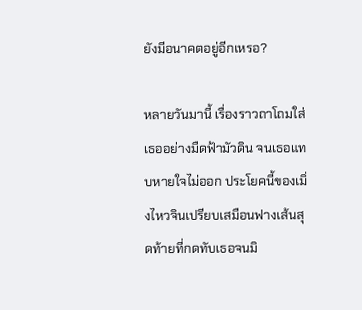ยังมีอนาคตอยู่อีกเหรอ?

หลายวันมานี้ เรื่องราวถาโถมใส่เธออย่างมืดฟ้ามัวดิน จนเธอแทบหายใจไม่ออก ประโยคนี้ของเมิ่งไหวจินเปรียบเสมือนฟางเส้นสุดท้ายที่กดทับเธอจนมิ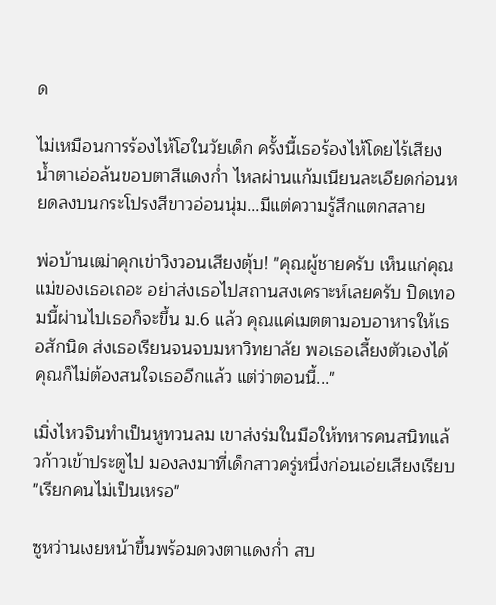ด

ไม่เหมือนการร้องไห้โฮในวัยเด็ก ครั้งนี้เธอร้องไห้โดยไร้เสียง น้ำตาเอ่อล้นขอบตาสีแดงก่ำ ไหลผ่านแก้มเนียนละเอียดก่อนหยดลงบนกระโปรงสีขาวอ่อนนุ่ม...มีแต่ความรู้สึกแตกสลาย

พ่อบ้านเฒ่าคุกเข่าวิงวอนเสียงตุ้บ! "คุณผู้ชายครับ เห็นแก่คุณแม่ของเธอเถอะ อย่าส่งเธอไปสถานสงเคราะห์เลยครับ ปิดเทอมนี้ผ่านไปเธอก็จะขึ้น ม.6 แล้ว คุณแค่เมตตามอบอาหารให้เธอสักนิด ส่งเธอเรียนจนจบมหาวิทยาลัย พอเธอเลี้ยงตัวเองได้คุณก็ไม่ต้องสนใจเธออีกแล้ว แต่ว่าตอนนี้..."

เมิ่งไหวจินทำเป็นหูทวนลม เขาส่งร่มในมือให้ทหารคนสนิทแล้วก้าวเข้าประตูไป มองลงมาที่เด็กสาวครู่หนึ่งก่อนเอ่ยเสียงเรียบ "เรียกคนไม่เป็นเหรอ"

ซูหว่านเงยหน้าขึ้นพร้อมดวงตาแดงก่ำ สบ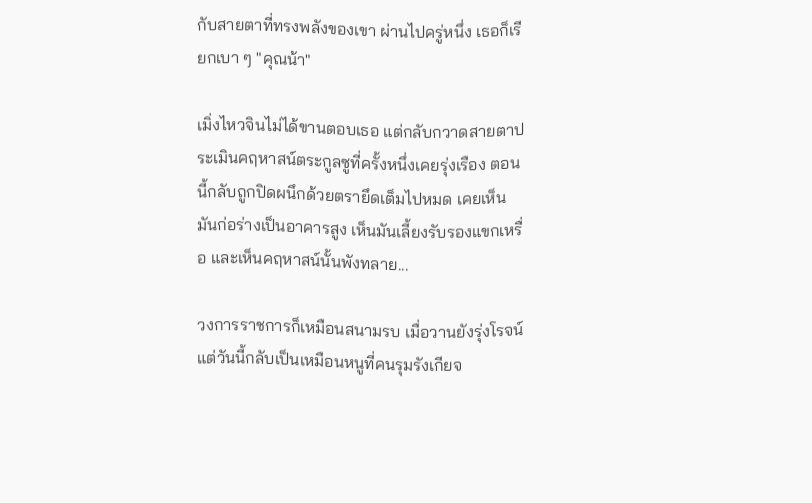กับสายตาที่ทรงพลังของเขา ผ่านไปครู่หนึ่ง เธอก็เรียกเบา ๆ "คุณน้า"

เมิ่งไหวจินไม่ได้ขานตอบเธอ แต่กลับกวาดสายตาประเมินคฤหาสน์ตระกูลซูที่ครั้งหนึ่งเคยรุ่งเรือง ตอนนี้กลับถูกปิดผนึกด้วยตรายึดเต็มไปหมด เคยเห็นมันก่อร่างเป็นอาคารสูง เห็นมันเลี้ยงรับรองแขกเหรื่อ และเห็นคฤหาสน์นั้นพังทลาย...

วงการราชการก็เหมือนสนามรบ เมื่อวานยังรุ่งโรจน์ แต่วันนี้กลับเป็นเหมือนหนูที่คนรุมรังเกียจ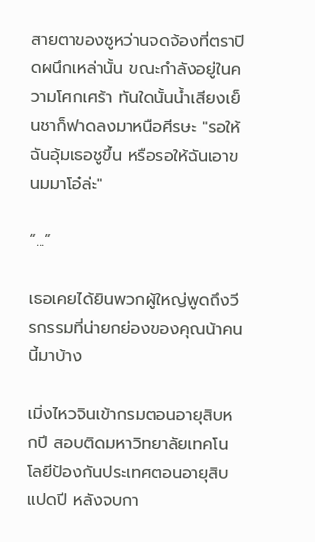สายตาของซูหว่านจดจ้องที่ตราปิดผนึกเหล่านั้น ขณะกำลังอยู่ในความโศกเศร้า ทันใดนั้นน้ำเสียงเย็นชาก็ฟาดลงมาหนือศีรษะ "รอให้ฉันอุ้มเธอชูขึ้น หรือรอให้ฉันเอาขนมมาโอ๋ล่ะ"

“...”

เธอเคยได้ยินพวกผู้ใหญ่พูดถึงวีรกรรมที่น่ายกย่องของคุณน้าคนนี้มาบ้าง

เมิ่งไหวจินเข้ากรมตอนอายุสิบหกปี สอบติดมหาวิทยาลัยเทคโนโลยีป้องกันประเทศตอนอายุสิบแปดปี หลังจบกา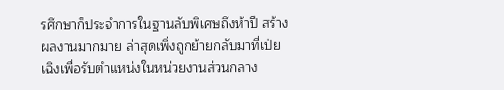รศึกษาก็ประจำการในฐานลับพิเศษถึงห้าปี สร้างผลงานมากมาย ล่าสุดเพิ่งถูกย้ายกลับมาที่เป่ยเฉิงเพื่อรับตำแหน่งในหน่วยงานส่วนกลาง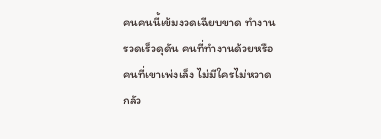คนคนนี้เข้มงวดเฉียบขาด ทำงานรวดเร็วดุดัน คนที่ทำงานด้วยหรือคนที่เขาเพ่งเล็ง ไม่มีใครไม่หวาดกลัว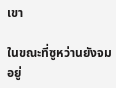เขา

ในขณะที่ซูหว่านยังจมอยู่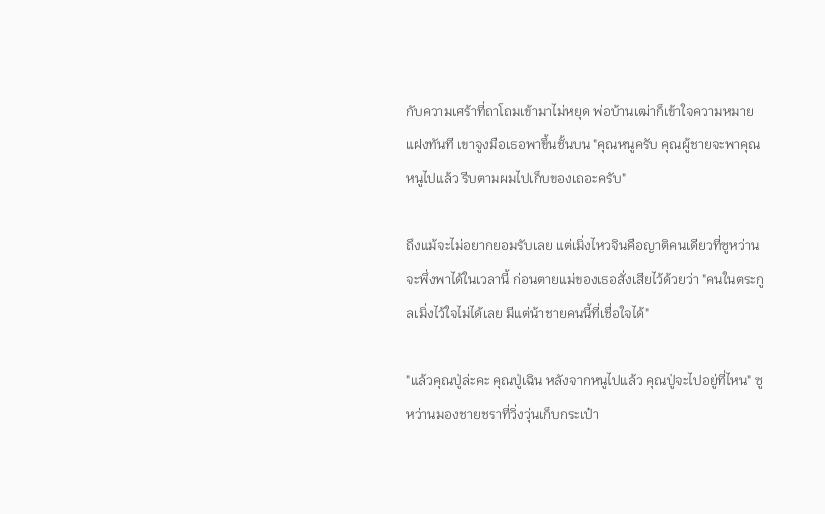กับความเศร้าที่ถาโถมเข้ามาไม่หยุด พ่อบ้านเฒ่าก็เข้าใจความหมายแฝงทันที เขาจูงมือเธอพาขึ้นชั้นบน "คุณหนูครับ คุณผู้ชายจะพาคุณหนูไปแล้ว รีบตามผมไปเก็บของเถอะครับ"

ถึงแม้จะไม่อยากยอมรับเลย แต่เมิ่งไหวจินคือญาติคนเดียวที่ซูหว่านจะพึ่งพาได้ในเวลานี้ ก่อนตายแม่ของเธอสั่งเสียไว้ด้วยว่า "คนในตระกูลเมิ่งไว้ใจไม่ได้เลย มีแต่น้าชายคนนี้ที่เชื่อใจได้"

"แล้วคุณปู่ล่ะคะ คุณปู่เฉิน หลังจากหนูไปแล้ว คุณปู่จะไปอยู่ที่ไหน" ซูหว่านมองชายชราที่วิ่งวุ่นเก็บกระเป๋า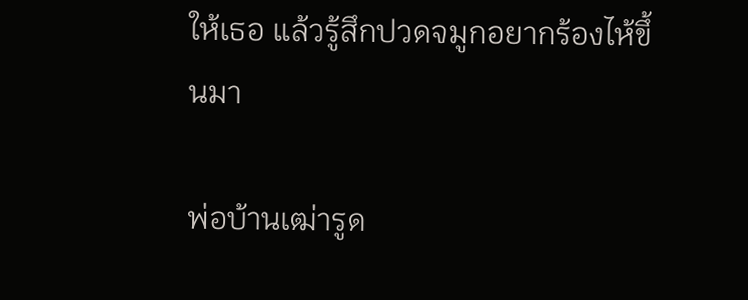ให้เธอ แล้วรู้สึกปวดจมูกอยากร้องไห้ขึ้นมา

พ่อบ้านเฒ่ารูด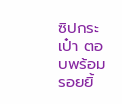ซิปกระเป๋า ตอบพร้อมรอยยิ้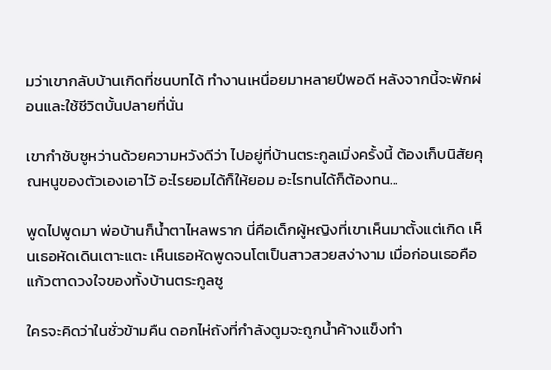มว่าเขากลับบ้านเกิดที่ชนบทได้ ทำงานเหนื่อยมาหลายปีพอดี หลังจากนี้จะพักผ่อนและใช้ชีวิตบั้นปลายที่นั่น

เขากำชับซูหว่านด้วยความหวังดีว่า ไปอยู่ที่บ้านตระกูลเมิ่งครั้งนี้ ต้องเก็บนิสัยคุณหนูของตัวเองเอาไว้ อะไรยอมได้ก็ให้ยอม อะไรทนได้ก็ต้องทน...

พูดไปพูดมา พ่อบ้านก็น้ำตาไหลพราก นี่คือเด็กผู้หญิงที่เขาเห็นมาตั้งแต่เกิด เห็นเธอหัดเดินเตาะแตะ เห็นเธอหัดพูดจนโตเป็นสาวสวยสง่างาม เมื่อก่อนเธอคือแก้วตาดวงใจของทั้งบ้านตระกูลซู

ใครจะคิดว่าในชั่วข้ามคืน ดอกไห่ถังที่กำลังตูมจะถูกน้ำค้างแข็งทำ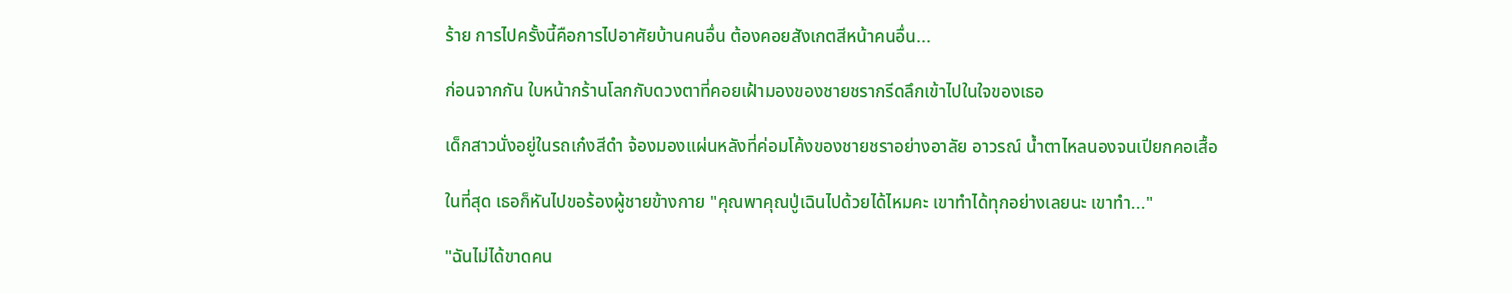ร้าย การไปครั้งนี้คือการไปอาศัยบ้านคนอื่น ต้องคอยสังเกตสีหน้าคนอื่น...

ก่อนจากกัน ใบหน้ากร้านโลกกับดวงตาที่คอยเฝ้ามองของชายชรากรีดลึกเข้าไปในใจของเธอ

เด็กสาวนั่งอยู่ในรถเก๋งสีดำ จ้องมองแผ่นหลังที่ค่อมโค้งของชายชราอย่างอาลัย อาวรณ์ น้ำตาไหลนองจนเปียกคอเสื้อ

ในที่สุด เธอก็หันไปขอร้องผู้ชายข้างกาย "คุณพาคุณปู่เฉินไปด้วยได้ไหมคะ เขาทำได้ทุกอย่างเลยนะ เขาทำ..."

"ฉันไม่ได้ขาดคน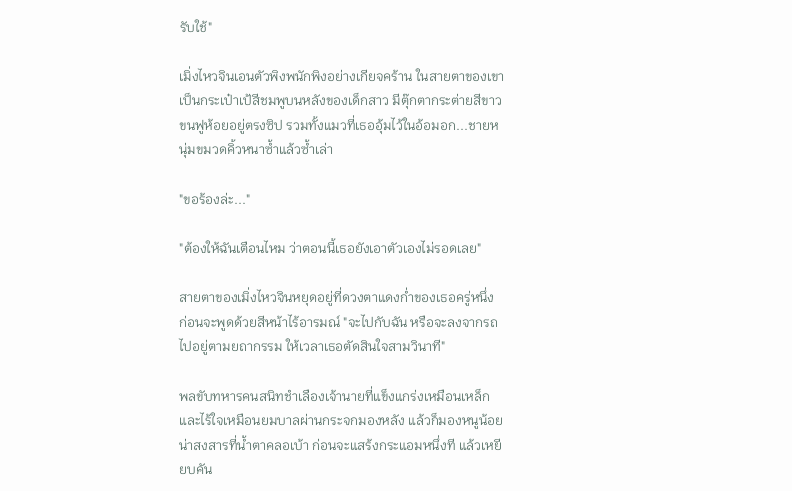รับใช้"

เมิ่งไหวจินเอนตัวพิงพนักพิงอย่างเกียจคร้าน ในสายตาของเขา เป็นกระเป๋าเป้สีชมพูบนหลังของเด็กสาว มีตุ๊กตากระต่ายสีขาวขนฟูห้อยอยู่ตรงซิป รวมทั้งแมวที่เธออุ้มไว้ในอ้อมอก...ชายหนุ่มขมวดคิ้วหนาซ้ำแล้วซ้ำเล่า

"ขอร้องล่ะ..."

"ต้องให้ฉันเตือนไหม ว่าตอนนี้เธอยังเอาตัวเองไม่รอดเลย"

สายตาของเมิ่งไหวจินหยุดอยู่ที่ดวงตาแดงก่ำของเธอครู่หนึ่ง ก่อนจะพูดด้วยสีหน้าไร้อารมณ์ "จะไปกับฉัน หรือจะลงจากรถไปอยู่ตามยถากรรม ให้เวลาเธอตัดสินใจสามวินาที"

พลขับทหารคนสนิทชำเลืองเจ้านายที่แข็งแกร่งเหมือนเหล็กและไร้ใจเหมือนยมบาลผ่านกระจกมองหลัง แล้วก็มองหนูน้อยน่าสงสารที่น้ำตาคลอเบ้า ก่อนจะแสร้งกระแอมหนึ่งที แล้วเหยียบคัน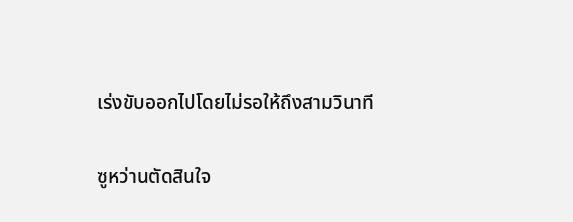เร่งขับออกไปโดยไม่รอให้ถึงสามวินาที

ซูหว่านตัดสินใจ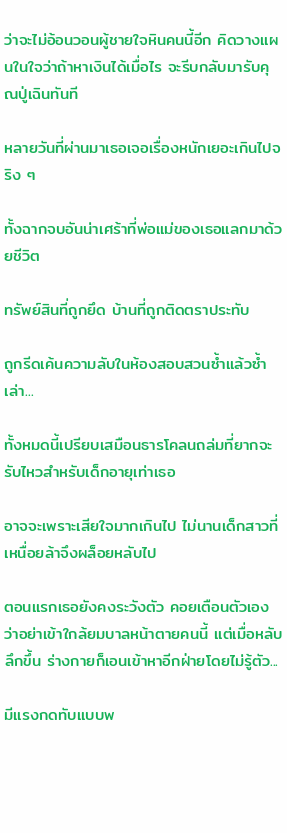ว่าจะไม่อ้อนวอนผู้ชายใจหินคนนี้อีก คิดวางแผนในใจว่าถ้าหาเงินได้เมื่อไร จะรีบกลับมารับคุณปู่เฉินทันที

หลายวันที่ผ่านมาเธอเจอเรื่องหนักเยอะเกินไปจริง ๆ

ทั้งฉากจบอันน่าเศร้าที่พ่อแม่ของเธอแลกมาด้วยชีวิต

ทรัพย์สินที่ถูกยึด บ้านที่ถูกติดตราประทับ

ถูกรีดเค้นความลับในห้องสอบสวนซ้ำแล้วซ้ำเล่า...

ทั้งหมดนี้เปรียบเสมือนธารโคลนถล่มที่ยากจะรับไหวสำหรับเด็กอายุเท่าเธอ

อาจจะเพราะเสียใจมากเกินไป ไม่นานเด็กสาวที่เหนื่อยล้าจึงผล็อยหลับไป

ตอนแรกเธอยังคงระวังตัว คอยเตือนตัวเองว่าอย่าเข้าใกล้ยมบาลหน้าตายคนนี้ แต่เมื่อหลับลึกขึ้น ร่างกายก็เอนเข้าหาอีกฝ่ายโดยไม่รู้ตัว...

มีแรงกดทับแบบพ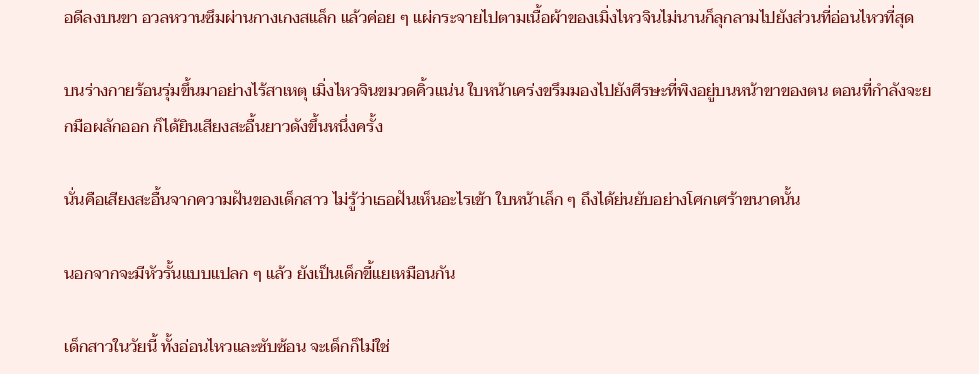อดีลงบนขา อวลหวานซึมผ่านกางเกงสแล็ก แล้วค่อย ๆ แผ่กระจายไปตามเนื้อผ้าของเมิ่งไหวจินไม่นานก็ลุกลามไปยังส่วนที่อ่อนไหวที่สุด

บนร่างกายร้อนรุ่มขึ้นมาอย่างไร้สาเหตุ เมิ่งไหวจินขมวดคิ้วแน่น ใบหน้าเคร่งขรึมมองไปยังศีรษะที่พิงอยู่บนหน้าขาของตน ตอนที่กำลังจะยกมือผลักออก ก็ได้ยินเสียงสะอื้นยาวดังขึ้นหนึ่งครั้ง

นั่นคือเสียงสะอื้นจากความฝันของเด็กสาว ไม่รู้ว่าเธอฝันเห็นอะไรเข้า ใบหน้าเล็ก ๆ ถึงได้ย่นยับอย่างโศกเศร้าขนาดนั้น

นอกจากจะมีหัวรั้นแบบแปลก ๆ แล้ว ยังเป็นเด็กขี้แยเหมือนกัน

เด็กสาวในวัยนี้ ทั้งอ่อนไหวและซับซ้อน จะเด็กก็ไม่ใช่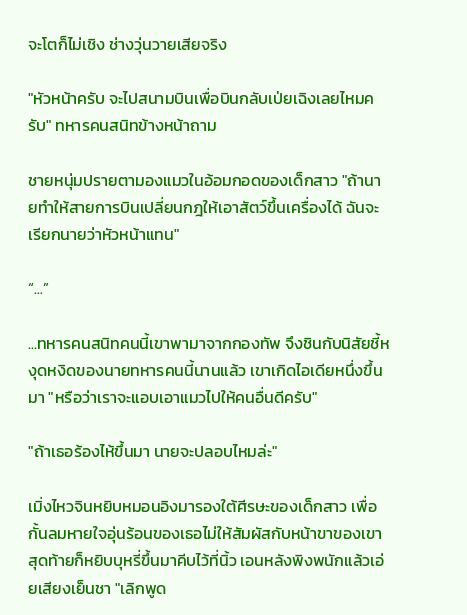จะโตก็ไม่เชิง ช่างวุ่นวายเสียจริง

"หัวหน้าครับ จะไปสนามบินเพื่อบินกลับเป่ยเฉิงเลยไหมครับ" ทหารคนสนิทข้างหน้าถาม

ชายหนุ่มปรายตามองแมวในอ้อมกอดของเด็กสาว "ถ้านายทำให้สายการบินเปลี่ยนกฎให้เอาสัตว์ขึ้นเครื่องได้ ฉันจะเรียกนายว่าหัวหน้าแทน"

“...”

...ทหารคนสนิทคนนี้เขาพามาจากกองทัพ จึงชินกับนิสัยชี้หงุดหงิดของนายทหารคนนี้นานแล้ว เขาเกิดไอเดียหนึ่งขึ้นมา "หรือว่าเราจะแอบเอาแมวไปให้คนอื่นดีครับ"

"ถ้าเธอร้องไห้ขึ้นมา นายจะปลอบไหมล่ะ"

เมิ่งไหวจินหยิบหมอนอิงมารองใต้ศีรษะของเด็กสาว เพื่อกั้นลมหายใจอุ่นร้อนของเธอไม่ให้สัมผัสกับหน้าขาของเขา สุดท้ายก็หยิบบุหรี่ขึ้นมาคีบไว้ที่นิ้ว เอนหลังพิงพนักแล้วเอ่ยเสียงเย็นชา "เลิกพูด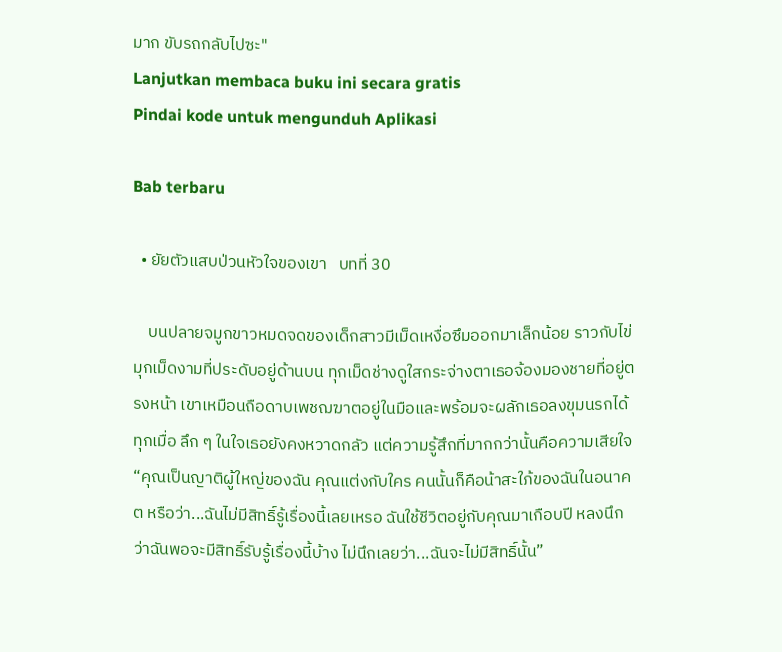มาก ขับรถกลับไปซะ"
Lanjutkan membaca buku ini secara gratis
Pindai kode untuk mengunduh Aplikasi

Bab terbaru

  • ยัยตัวแสบป่วนหัวใจของเขา   บทที่ 30

    บนปลายจมูกขาวหมดจดของเด็กสาวมีเม็ดเหงื่อซึมออกมาเล็กน้อย ราวกับไข่มุกเม็ดงามที่ประดับอยู่ด้านบน ทุกเม็ดช่างดูใสกระจ่างตาเธอจ้องมองชายที่อยู่ตรงหน้า เขาเหมือนถือดาบเพชฌฆาตอยู่ในมือและพร้อมจะผลักเธอลงขุมนรกได้ทุกเมื่อ ลึก ๆ ในใจเธอยังคงหวาดกลัว แต่ความรู้สึกที่มากกว่านั้นคือความเสียใจ“คุณเป็นญาติผู้ใหญ่ของฉัน คุณแต่งกับใคร คนนั้นก็คือน้าสะใภ้ของฉันในอนาคต หรือว่า...ฉันไม่มีสิทธิ์รู้เรื่องนี้เลยเหรอ ฉันใช้ชีวิตอยู่กับคุณมาเกือบปี หลงนึกว่าฉันพอจะมีสิทธิ์รับรู้เรื่องนี้บ้าง ไม่นึกเลยว่า...ฉันจะไม่มีสิทธิ์นั้น”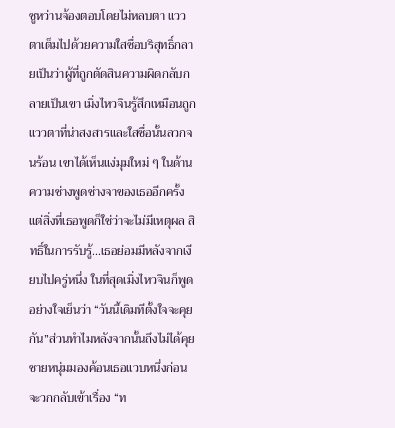ซูหว่านจ้องตอบโดยไม่หลบตา แววตาเต็มไปด้วยความใสซื่อบริสุทธิ์กลายเป็นว่าผู้ที่ถูกตัดสินความผิดกลับกลายเป็นเขา เมิ่งไหวจินรู้สึกเหมือนถูกแววตาที่น่าสงสารและใสซื่อนั้นลวกจนร้อน เขาได้เห็นแง่มุมใหม่ ๆ ในด้านความช่างพูดช่างจาของเธออีกครั้งแต่สิ่งที่เธอพูดก็ใช่ว่าจะไม่มีเหตุผล สิทธิ์ในการรับรู้...เธอย่อมมีหลังจากเงียบไปครู่หนึ่ง ในที่สุดเมิ่งไหวจินก็พูดอย่างใจเย็นว่า “วันนี้เดิมทีตั้งใจจะคุยกัน”ส่วนทำไมหลังจากนั้นถึงไม่ได้คุย ชายหนุ่มมองค้อนเธอแวบหนึ่งก่อนจะวกกลับเข้าเรื่อง “ท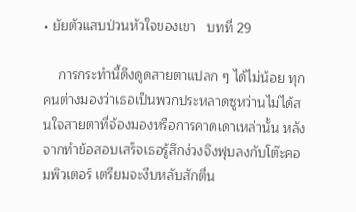• ยัยตัวแสบป่วนหัวใจของเขา   บทที่ 29

    การกระทำนี้ดึงดูดสายตาแปลก ๆ ได้ไม่น้อย ทุกคนต่างมองว่าเธอเป็นพวกประหลาดซูหว่านไม่ได้สนใจสายตาที่จ้องมองหรือการคาดเดาเหล่านั้น หลังจากทำข้อสอบเสร็จเธอรู้สึกง่วงจึงฟุบลงกับโต๊ะคอมพิวเตอร์ เตรียมจะงีบหลับสักตื่น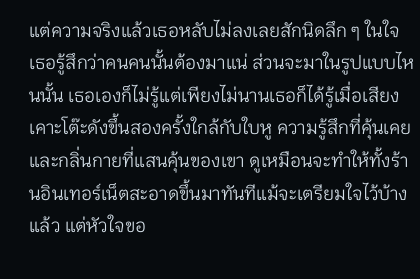แต่ความจริงแล้วเธอหลับไม่ลงเลยสักนิดลึก ๆ ในใจ เธอรู้สึกว่าคนคนนั้นต้องมาแน่ ส่วนจะมาในรูปแบบไหนนั้น เธอเองก็ไม่รู้แต่เพียงไม่นานเธอก็ได้รู้เมื่อเสียงเคาะโต๊ะดังขึ้นสองครั้งใกล้กับใบหู ความรู้สึกที่คุ้นเคยและกลิ่นกายที่แสนคุ้นของเขา ดูเหมือนจะทำให้ทั้งร้านอินเทอร์เน็ตสะอาดขึ้นมาทันทีแม้จะเตรียมใจไว้บ้างแล้ว แต่หัวใจขอ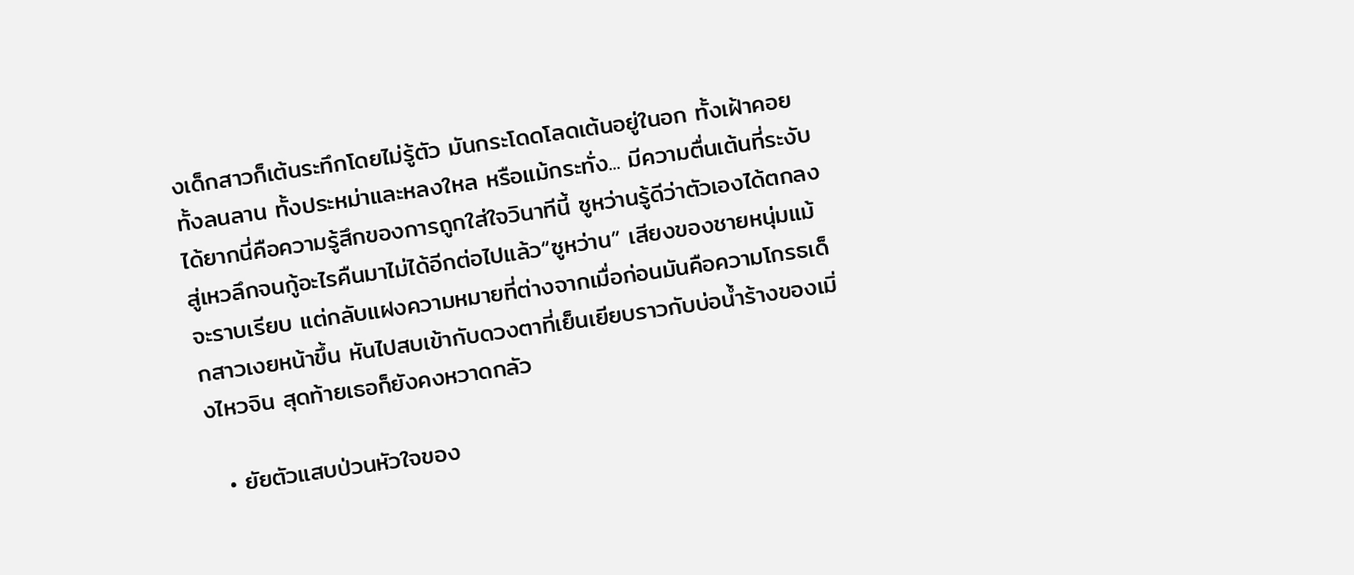งเด็กสาวก็เต้นระทึกโดยไม่รู้ตัว มันกระโดดโลดเต้นอยู่ในอก ทั้งเฝ้าคอยทั้งลนลาน ทั้งประหม่าและหลงใหล หรือแม้กระทั่ง... มีความตื่นเต้นที่ระงับได้ยากนี่คือความรู้สึกของการถูกใส่ใจวินาทีนี้ ซูหว่านรู้ดีว่าตัวเองได้ตกลงสู่เหวลึกจนกู้อะไรคืนมาไม่ได้อีกต่อไปแล้ว“ซูหว่าน” เสียงของชายหนุ่มแม้จะราบเรียบ แต่กลับแฝงความหมายที่ต่างจากเมื่อก่อนมันคือความโกรธเด็กสาวเงยหน้าขึ้น หันไปสบเข้ากับดวงตาที่เย็นเยียบราวกับบ่อน้ำร้างของเมิ่งไหวจิน สุดท้ายเธอก็ยังคงหวาดกลัว

  • ยัยตัวแสบป่วนหัวใจของ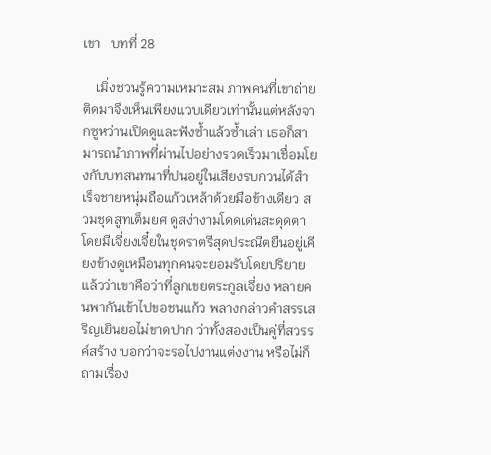เขา   บทที่ 28

    เมิ่งชวนรู้ความเหมาะสม ภาพคนที่เขาถ่ายติดมาจึงเห็นเพียงแวบเดียวเท่านั้นแต่หลังจากซูหว่านเปิดดูและฟังซ้ำแล้วซ้ำเล่า เธอก็สามารถนำภาพที่ผ่านไปอย่างรวดเร็วมาเชื่อมโยงกับบทสนทนาที่ปนอยู่ในเสียงรบกวนได้สำเร็จชายหนุ่มถือแก้วเหล้าด้วยมือข้างเดียว สวมชุดสูทเต็มยศ ดูสง่างามโดดเด่นสะดุดตา โดยมีเจี่ยงเจี๋ยในชุดราตรีสุดประณีตยืนอยู่เคียงข้างดูเหมือนทุกคนจะยอมรับโดยปริยายแล้วว่าเขาคือว่าที่ลูกเขยตระกูลเจี่ยง หลายคนพากันเข้าไปขอชนแก้ว พลางกล่าวคำสรรเสริญเยินยอไม่ขาดปาก ว่าทั้งสองเป็นคู่ที่สวรรค์สร้าง บอกว่าจะรอไปงานแต่งงาน หรือไม่ก็ถามเรื่อง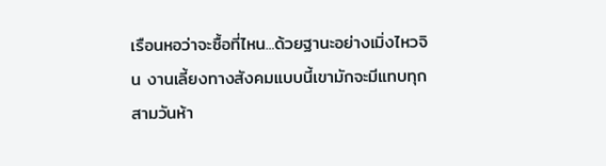เรือนหอว่าจะซื้อที่ไหน...ด้วยฐานะอย่างเมิ่งไหวจิน งานเลี้ยงทางสังคมแบบนี้เขามักจะมีแทบทุกสามวันห้า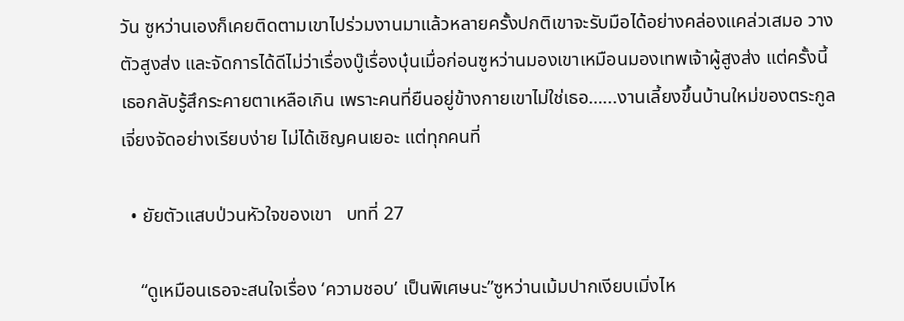วัน ซูหว่านเองก็เคยติดตามเขาไปร่วมงานมาแล้วหลายครั้งปกติเขาจะรับมือได้อย่างคล่องแคล่วเสมอ วางตัวสูงส่ง และจัดการได้ดีไม่ว่าเรื่องบู๊เรื่องบุ๋นเมื่อก่อนซูหว่านมองเขาเหมือนมองเทพเจ้าผู้สูงส่ง แต่ครั้งนี้เธอกลับรู้สึกระคายตาเหลือเกิน เพราะคนที่ยืนอยู่ข้างกายเขาไม่ใช่เธอ…...งานเลี้ยงขึ้นบ้านใหม่ของตระกูลเจี่ยงจัดอย่างเรียบง่าย ไม่ได้เชิญคนเยอะ แต่ทุกคนที่

  • ยัยตัวแสบป่วนหัวใจของเขา   บทที่ 27

    “ดูเหมือนเธอจะสนใจเรื่อง ‘ความชอบ’ เป็นพิเศษนะ”ซูหว่านเม้มปากเงียบเมิ่งไห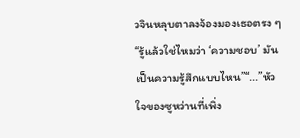วจินหลุบตาลงจ้องมองเธอตรง ๆ “รู้แล้วใช่ไหมว่า ‘ความชอบ’ มันเป็นความรู้สึกแบบไหน”“...”หัวใจของซูหว่านที่เพิ่ง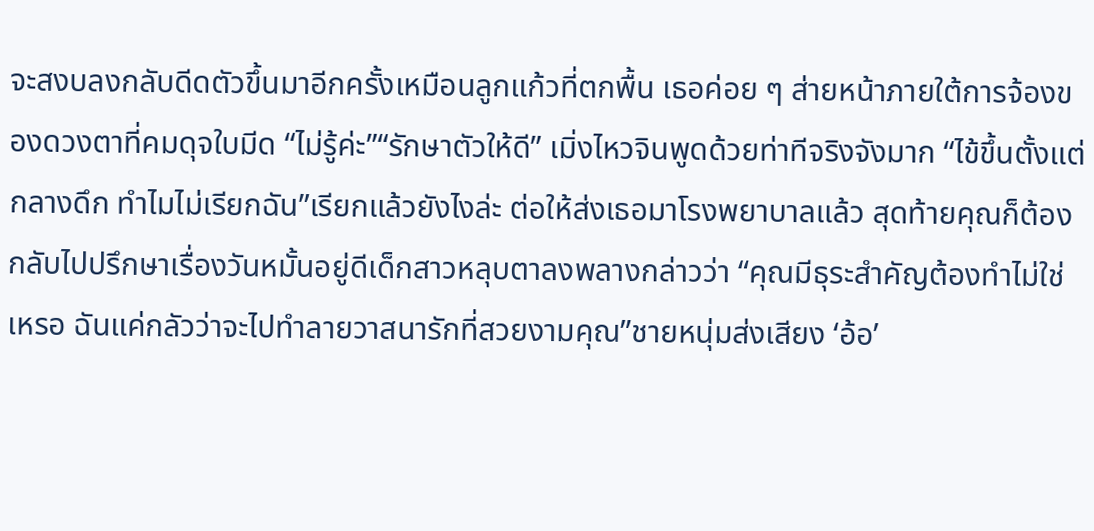จะสงบลงกลับดีดตัวขึ้นมาอีกครั้งเหมือนลูกแก้วที่ตกพื้น เธอค่อย ๆ ส่ายหน้าภายใต้การจ้องของดวงตาที่คมดุจใบมีด “ไม่รู้ค่ะ”“รักษาตัวให้ดี” เมิ่งไหวจินพูดด้วยท่าทีจริงจังมาก “ไข้ขึ้นตั้งแต่กลางดึก ทำไมไม่เรียกฉัน”เรียกแล้วยังไงล่ะ ต่อให้ส่งเธอมาโรงพยาบาลแล้ว สุดท้ายคุณก็ต้องกลับไปปรึกษาเรื่องวันหมั้นอยู่ดีเด็กสาวหลุบตาลงพลางกล่าวว่า “คุณมีธุระสำคัญต้องทำไม่ใช่เหรอ ฉันแค่กลัวว่าจะไปทำลายวาสนารักที่สวยงามคุณ”ชายหนุ่มส่งเสียง ‘อ้อ’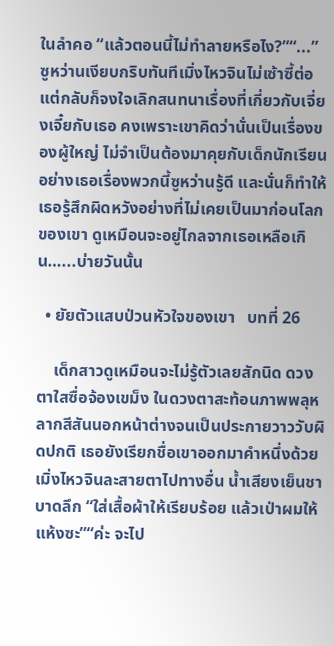ในลำคอ “แล้วตอนนี้ไม่ทำลายหรือไง?”“...” ซูหว่านเงียบกริบทันทีเมิ่งไหวจินไม่เซ้าซี้ต่อ แต่กลับก็จงใจเลิกสนทนาเรื่องที่เกี่ยวกับเจี่ยงเจี๋ยกับเธอ คงเพราะเขาคิดว่านั่นเป็นเรื่องของผู้ใหญ่ ไม่จำเป็นต้องมาคุยกับเด็กนักเรียนอย่างเธอเรื่องพวกนี้ซูหว่านรู้ดี และนั่นก็ทำให้เธอรู้สึกผิดหวังอย่างที่ไม่เคยเป็นมาก่อนโลกของเขา ดูเหมือนจะอยู่ไกลจากเธอเหลือเกิน…...บ่ายวันนั้น

  • ยัยตัวแสบป่วนหัวใจของเขา   บทที่ 26

    เด็กสาวดูเหมือนจะไม่รู้ตัวเลยสักนิด ดวงตาใสซื่อจ้องเขม็ง ในดวงตาสะท้อนภาพพลุหลากสีสันนอกหน้าต่างจนเป็นประกายวาววับผิดปกติ เธอยังเรียกชื่อเขาออกมาคำหนึ่งด้วยเมิ่งไหวจินละสายตาไปทางอื่น น้ำเสียงเย็นชาบาดลึก “ใส่เสื้อผ้าให้เรียบร้อย แล้วเป่าผมให้แห้งซะ”“ค่ะ จะไป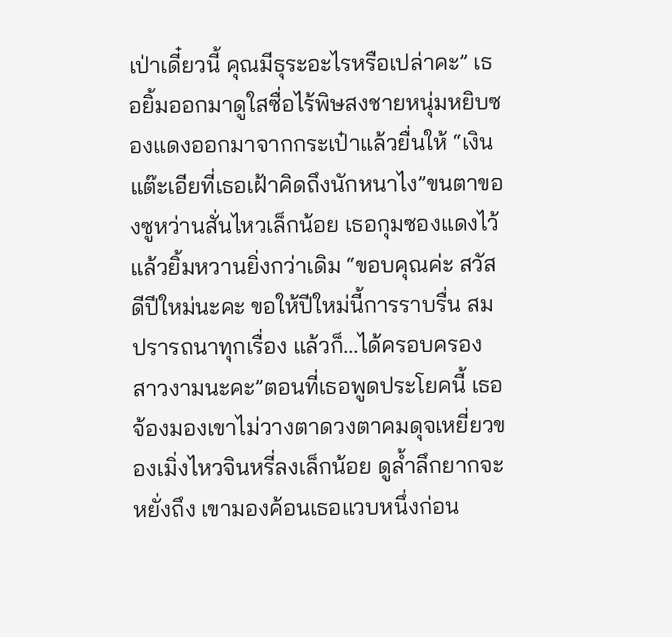เป่าเดี๋ยวนี้ คุณมีธุระอะไรหรือเปล่าคะ” เธอยิ้มออกมาดูใสซื่อไร้พิษสงชายหนุ่มหยิบซองแดงออกมาจากกระเป๋าแล้วยื่นให้ “เงินแต๊ะเอียที่เธอเฝ้าคิดถึงนักหนาไง”ขนตาของซูหว่านสั่นไหวเล็กน้อย เธอกุมซองแดงไว้แล้วยิ้มหวานยิ่งกว่าเดิม “ขอบคุณค่ะ สวัสดีปีใหม่นะคะ ขอให้ปีใหม่นี้การราบรื่น สมปรารถนาทุกเรื่อง แล้วก็...ได้ครอบครองสาวงามนะคะ”ตอนที่เธอพูดประโยคนี้ เธอจ้องมองเขาไม่วางตาดวงตาคมดุจเหยี่ยวของเมิ่งไหวจินหรี่ลงเล็กน้อย ดูล้ำลึกยากจะหยั่งถึง เขามองค้อนเธอแวบหนึ่งก่อน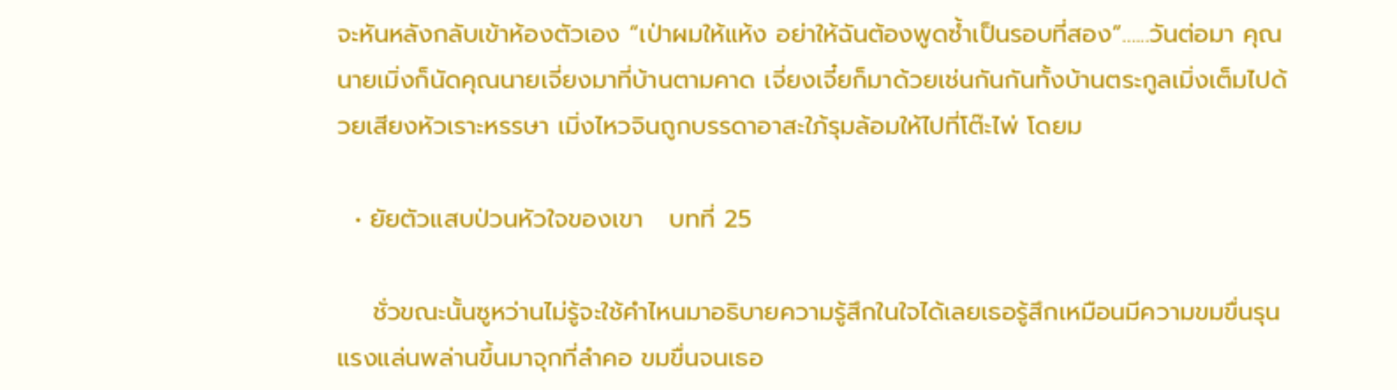จะหันหลังกลับเข้าห้องตัวเอง “เป่าผมให้แห้ง อย่าให้ฉันต้องพูดซ้ำเป็นรอบที่สอง”…...วันต่อมา คุณนายเมิ่งก็นัดคุณนายเจี่ยงมาที่บ้านตามคาด เจี่ยงเจี๋ยก็มาด้วยเช่นกันกันทั้งบ้านตระกูลเมิ่งเต็มไปด้วยเสียงหัวเราะหรรษา เมิ่งไหวจินถูกบรรดาอาสะใภ้รุมล้อมให้ไปที่โต๊ะไพ่ โดยม

  • ยัยตัวแสบป่วนหัวใจของเขา   บทที่ 25

    ชั่วขณะนั้นซูหว่านไม่รู้จะใช้คำไหนมาอธิบายความรู้สึกในใจได้เลยเธอรู้สึกเหมือนมีความขมขื่นรุนแรงแล่นพล่านขึ้นมาจุกที่ลำคอ ขมขื่นจนเธอ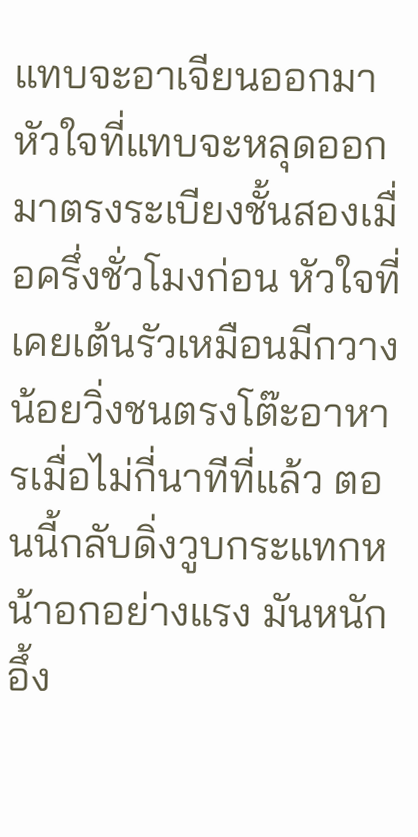แทบจะอาเจียนออกมาหัวใจที่แทบจะหลุดออกมาตรงระเบียงชั้นสองเมื่อครึ่งชั่วโมงก่อน หัวใจที่เคยเต้นรัวเหมือนมีกวางน้อยวิ่งชนตรงโต๊ะอาหารเมื่อไม่กี่นาทีที่แล้ว ตอนนี้กลับดิ่งวูบกระแทกหน้าอกอย่างแรง มันหนักอึ้ง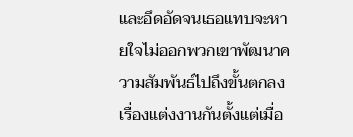และอึดอัดจนเธอแทบจะหายใจไม่ออกพวกเขาพัฒนาความสัมพันธ์ไปถึงขั้นตกลงเรื่องแต่งงานกันตั้งแต่เมื่อ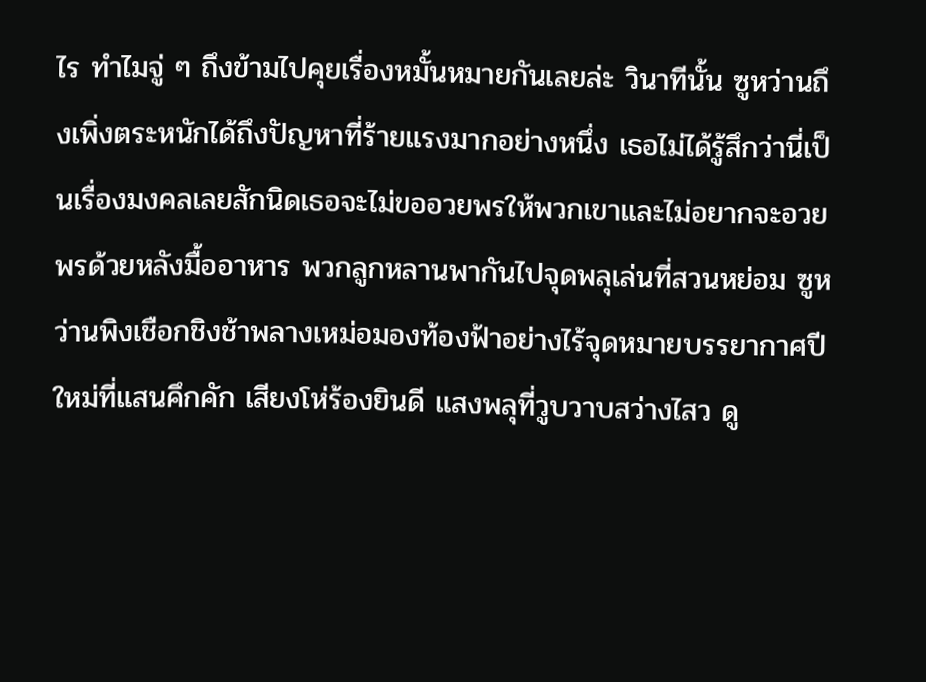ไร ทำไมจู่ ๆ ถึงข้ามไปคุยเรื่องหมั้นหมายกันเลยล่ะ วินาทีนั้น ซูหว่านถึงเพิ่งตระหนักได้ถึงปัญหาที่ร้ายแรงมากอย่างหนึ่ง เธอไม่ได้รู้สึกว่านี่เป็นเรื่องมงคลเลยสักนิดเธอจะไม่ขออวยพรให้พวกเขาและไม่อยากจะอวยพรด้วยหลังมื้ออาหาร พวกลูกหลานพากันไปจุดพลุเล่นที่สวนหย่อม ซูหว่านพิงเชือกชิงช้าพลางเหม่อมองท้องฟ้าอย่างไร้จุดหมายบรรยากาศปีใหม่ที่แสนคึกคัก เสียงโห่ร้องยินดี แสงพลุที่วูบวาบสว่างไสว ดู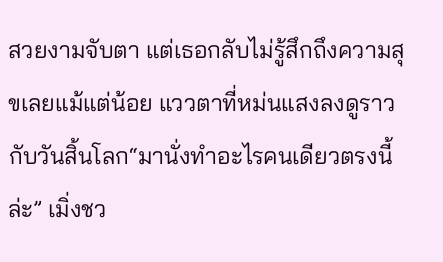สวยงามจับตา แต่เธอกลับไม่รู้สึกถึงความสุขเลยแม้แต่น้อย แววตาที่หม่นแสงลงดูราวกับวันสิ้นโลก“มานั่งทำอะไรคนเดียวตรงนี้ล่ะ” เมิ่งชว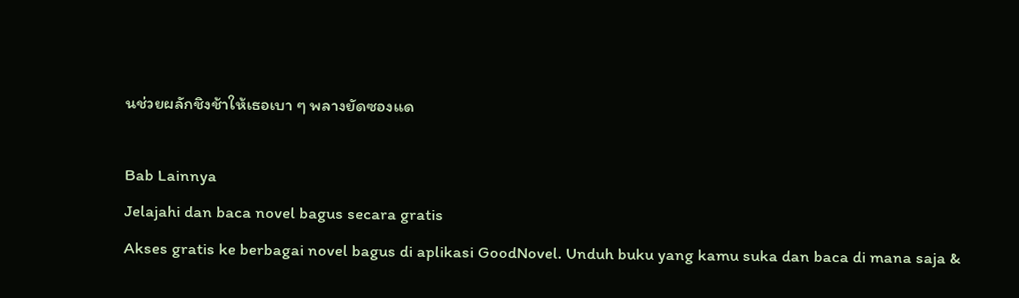นช่วยผลักชิงช้าให้เธอเบา ๆ พลางยัดซองแด

Bab Lainnya
Jelajahi dan baca novel bagus secara gratis
Akses gratis ke berbagai novel bagus di aplikasi GoodNovel. Unduh buku yang kamu suka dan baca di mana saja &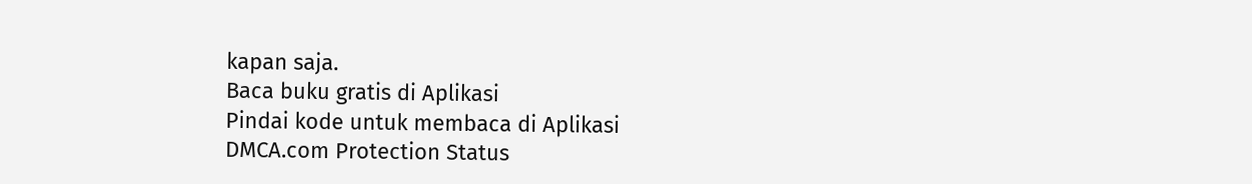kapan saja.
Baca buku gratis di Aplikasi
Pindai kode untuk membaca di Aplikasi
DMCA.com Protection Status